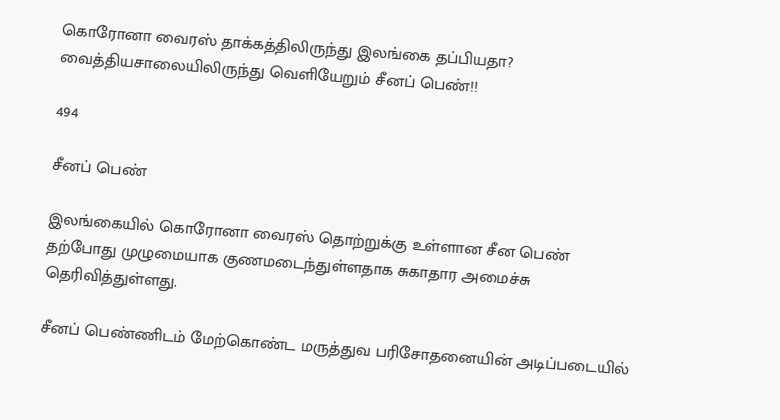கொரோனா வைரஸ் தாக்கத்திலிருந்து இலங்கை தப்பியதா? வைத்தியசாலையிலிருந்து வெளியேறும் சீனப் பெண்!!

494

சீனப் பெண்

இலங்கையில் கொரோனா வைரஸ் தொற்றுக்கு உள்ளான சீன பெண் தற்போது முழுமையாக குணமடைந்துள்ளதாக சுகாதார அமைச்சு தெரிவித்துள்ளது.

சீனப் பெண்ணிடம் மேற்கொண்ட மருத்துவ பரிசோதனையின் அடிப்படையில்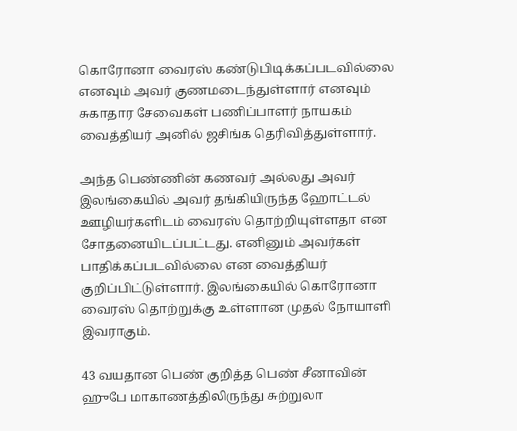கொரோனா வைரஸ் கண்டுபிடிக்கப்படவில்லை எனவும் அவர் குணமடைந்துள்ளார் எனவும் சுகாதார சேவைகள் பணிப்பாளர் நாயகம் வைத்தியர் அனில் ஜசிங்க தெரிவித்துள்ளார்.

அந்த பெண்ணின் கணவர் அல்லது அவர் இலங்கையில் அவர் தங்கியிருந்த ஹோட்டல் ஊழியர்களிடம் வைரஸ் தொற்றியுள்ளதா என சோதனையிடப்பட்டது. எனினும் அவர்கள் பாதிக்கப்படவில்லை என வைத்தியர் குறிப்பிட்டுள்ளார். இலங்கையில் கொரோனா வைரஸ் தொற்றுக்கு உள்ளான முதல் நோயாளி இவராகும்.

43 வயதான பெண் குறித்த பெண் சீனாவின் ஹுபே மாகாணத்திலிருந்து சுற்றுலா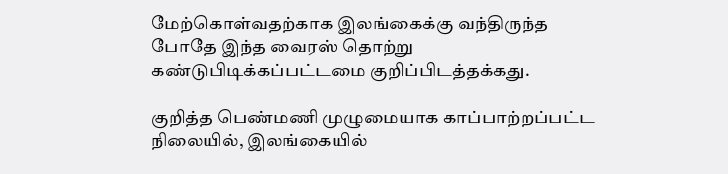மேற்கொள்வதற்காக இலங்கைக்கு வந்திருந்த போதே இந்த வைரஸ் தொற்று கண்டுபிடிக்கப்பட்டமை குறிப்பிடத்தக்கது.

குறித்த பெண்மணி முழுமையாக காப்பாற்றப்பட்ட நிலையில், இலங்கையில்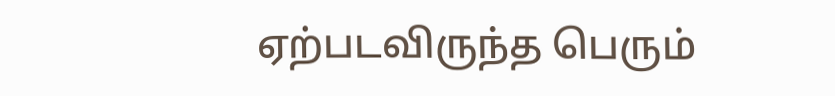ஏற்படவிருந்த பெரும்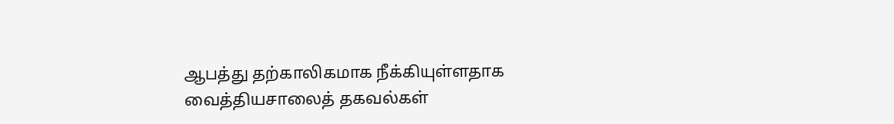ஆபத்து தற்காலிகமாக நீக்கியுள்ளதாக வைத்தியசாலைத் தகவல்கள்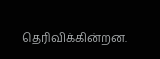தெரிவிக்கின்றன.